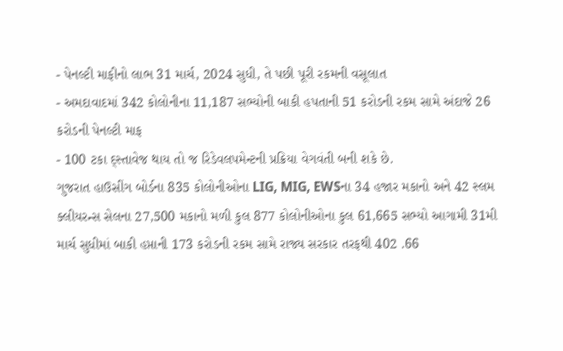- પેનલ્ટી માફીનો લાભ 31 માર્ચ, 2024 સુધી, તે પછી પૂરી રકમની વસૂલાત
- અમદાવાદમાં 342 કોલોનીના 11,187 સભ્યોની બાકી હપતાની 51 કરોડની રકમ સામે અંદાજે 26 કરોડની પેનલ્ટી માફ
- 100 ટકા દ્સ્તાવેજ થાય તો જ રિડેવલપમેન્ટની પ્રક્રિયા વેગવંતી બની શકે છે.
ગુજરાત હાઉસીંગ બોર્ડના 835 કોલોનીઓના LIG, MIG, EWSના 34 હજાર મકાનો અને 42 સ્લમ ક્લીયરન્સ સેલના 27,500 મકાનો મળી કુલ 877 કોલોનીઓના કુલ 61,665 સભ્યો આગામી 31મી માર્ચ સુધીમાં બાકી હપ્તાની 173 કરોડની રકમ સામે રાજ્ય સરકાર તરફથી 402 .66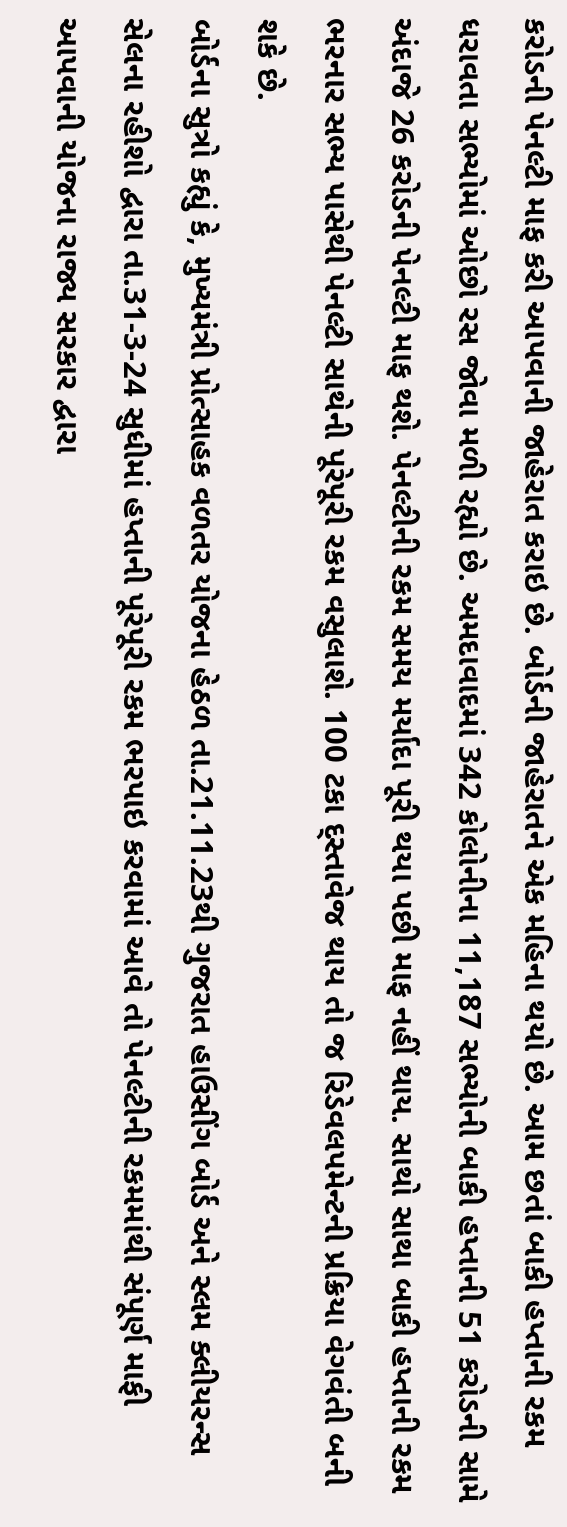કરોડની પેનલ્ટી માફ કરી આપવાની જાહેરાત કરાઇ છે. બોર્ડની જાહેરાતને એક મહિના થયો છે. આમ છતાં બાકી હપ્તાની રકમ ધરાવતા સભ્યોમાં ઓછો રસ જોવા મળી રહ્યો છે. અમદાવાદમાં 342 કોલોનીના 11,187 સભ્યોની બાકી હપ્તાની 51 કરોડની સામે અંદાજે 26 કરોડની પેનલ્ટી માફ થશે. પેનલ્ટીની રકમ સમય મર્યાદા પૂરી થયા પછી માફ નહીં થાય. સાથો સાથા બાકી હપ્તાની રકમ ભરનાર સભ્ય પાસેથી પેનલ્ટી સાથેની પૂરેપૂરી રકમ વસુલાશે. 100 ટકા દ્સ્તાવેજ થાય તો જ રિડેવલપમેન્ટની પ્રક્રિયા વેગવંતી બની શકે છે.
બોર્ડના સુત્રો કહ્યું કે, મુખ્યમંત્રી પ્રોત્સાહક વળતર યોજના હેઠળ તા.21.11.23થી ગુજરાત હાઉસીંગ બોર્ડ અને સ્લમ ક્લીયરન્સ સેલના રહીશો દ્વારા તા.31-3-24 સુધીમાં હપ્તાની પૂરેપૂરી રકમ ભરપાઇ કરવામાં આવે તો પેનલ્ટીની રકમમાંથી સંપૂર્ણ માફી આપવાની યોજના રાજ્ય સરકાર દ્વારા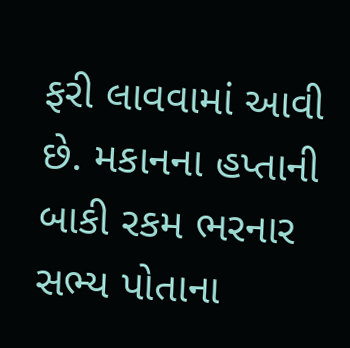ફરી લાવવામાં આવી છે. મકાનના હપ્તાની બાકી રકમ ભરનાર સભ્ય પોતાના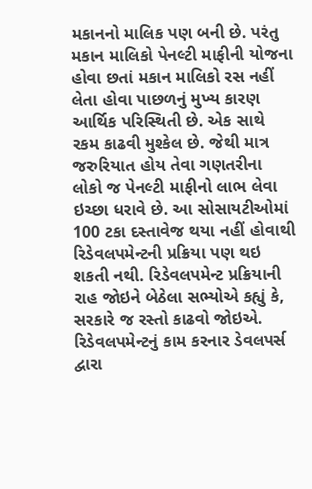મકાનનો માલિક પણ બની છે. પરંતુ મકાન માલિકો પેનલ્ટી માફીની યોજના હોવા છતાં મકાન માલિકો રસ નહીં લેતા હોવા પાછળનું મુખ્ય કારણ આર્થિક પરિસ્થિતી છે. એક સાથે રકમ કાઢવી મુશ્કેલ છે. જેથી માત્ર જરુરિયાત હોય તેવા ગણતરીના લોકો જ પેનલ્ટી માફીનો લાભ લેવા ઇચ્છા ધરાવે છે. આ સોસાયટીઓમાં 100 ટકા દસ્તાવેજ થયા નહીં હોવાથી રિડેવલપમેન્ટની પ્રક્રિયા પણ થઇ શકતી નથી. રિડેવલપમેન્ટ પ્રક્રિયાની રાહ જોઇને બેઠેલા સભ્યોએ કહ્યું કે, સરકારે જ રસ્તો કાઢવો જોઇએ. રિડેવલપમેન્ટનું કામ કરનાર ડેવલપર્સ દ્વારા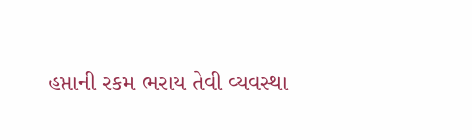હપ્તાની રકમ ભરાય તેવી વ્યવસ્થા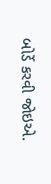બોર્ડે કરવી જોઇએ.